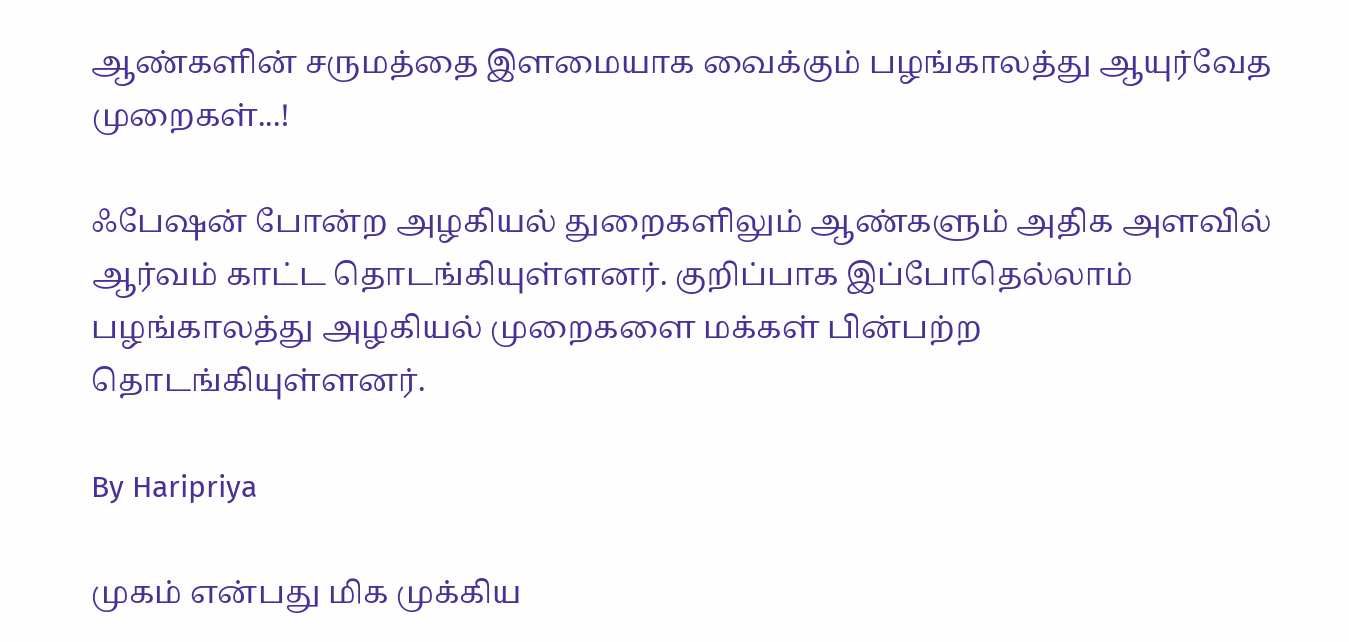ஆண்களின் சருமத்தை இளமையாக வைக்கும் பழங்காலத்து ஆயுர்வேத முறைகள்...!

ஃபேஷன் போன்ற அழகியல் துறைகளிலும் ஆண்களும் அதிக அளவில் ஆர்வம் காட்ட தொடங்கியுள்ளனர். குறிப்பாக இப்போதெல்லாம் பழங்காலத்து அழகியல் முறைகளை மக்கள் பின்பற்ற தொடங்கியுள்ளனர்.

By Haripriya

முகம் என்பது மிக முக்கிய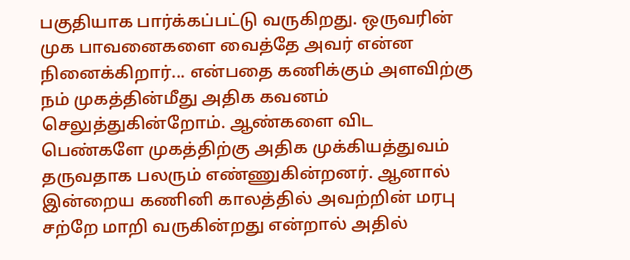பகுதியாக பார்க்கப்பட்டு வருகிறது. ஒருவரின் முக பாவனைகளை வைத்தே அவர் என்ன நினைக்கிறார்... என்பதை கணிக்கும் அளவிற்கு நம் முகத்தின்மீது அதிக கவனம் செலுத்துகின்றோம். ஆண்களை விட பெண்களே முகத்திற்கு அதிக முக்கியத்துவம் தருவதாக பலரும் எண்ணுகின்றனர். ஆனால் இன்றைய கணினி காலத்தில் அவற்றின் மரபு சற்றே மாறி வருகின்றது என்றால் அதில்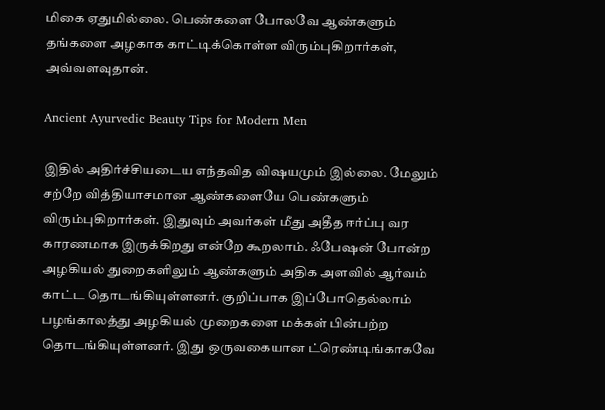மிகை ஏதுமில்லை. பெண்களை போலவே ஆண்களும் தங்களை அழகாக காட்டிக்கொள்ள விரும்புகிறார்கள், அவ்வளவுதான்.

Ancient Ayurvedic Beauty Tips for Modern Men

இதில் அதிர்ச்சியடைய எந்தவித விஷயமும் இல்லை. மேலும் சற்றே வித்தியாசமான ஆண்களையே பெண்களும் விரும்புகிறார்கள். இதுவும் அவர்கள் மீது அதீத ஈர்ப்பு வர காரணமாக இருக்கிறது என்றே கூறலாம். ஃபேஷன் போன்ற அழகியல் துறைகளிலும் ஆண்களும் அதிக அளவில் ஆர்வம் காட்ட தொடங்கியுள்ளனர். குறிப்பாக இப்போதெல்லாம் பழங்காலத்து அழகியல் முறைகளை மக்கள் பின்பற்ற தொடங்கியுள்ளனர். இது ஒருவகையான ட்ரெண்டிங்காகவே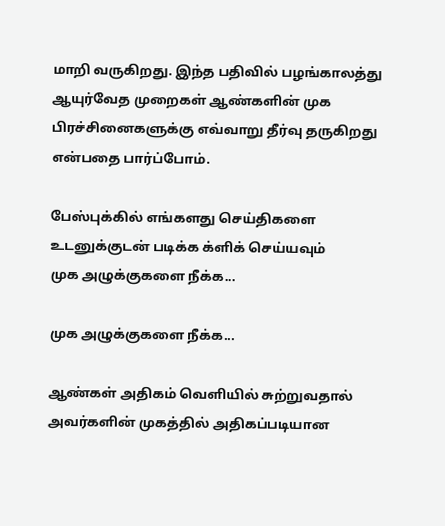மாறி வருகிறது. இந்த பதிவில் பழங்காலத்து ஆயுர்வேத முறைகள் ஆண்களின் முக பிரச்சினைகளுக்கு எவ்வாறு தீர்வு தருகிறது என்பதை பார்ப்போம்.

பேஸ்புக்கில் எங்களது செய்திகளை உடனுக்குடன் படிக்க க்ளிக் செய்யவும்
முக அழுக்குகளை நீக்க...

முக அழுக்குகளை நீக்க...

ஆண்கள் அதிகம் வெளியில் சுற்றுவதால் அவர்களின் முகத்தில் அதிகப்படியான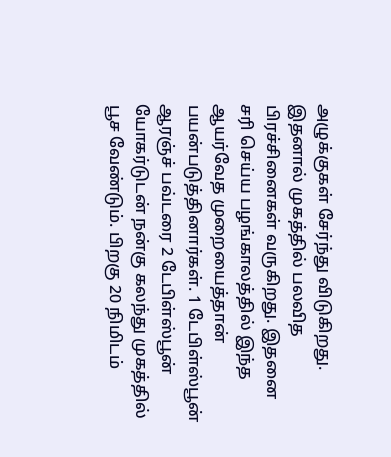அழுக்குகள் சேர்ந்து விடுகிறது. இதனால் முகத்தில் பலவித பிரச்சினைகள் வருகிறது. இதனை சரி செய்ய பழங்காலத்தில் இந்த ஆயர்வேத முறையைத்தான் பயன்படுத்தினார்கள். 1 டேபிள்ஸ்பூன் ஆரஞ்ச் பவ்டரை 2 டேபிள்ஸ்பூன் யோகர்டுடன் நன்கு கலந்து முகத்தில் பூச வேண்டும். பிறகு 20 நிமிடம்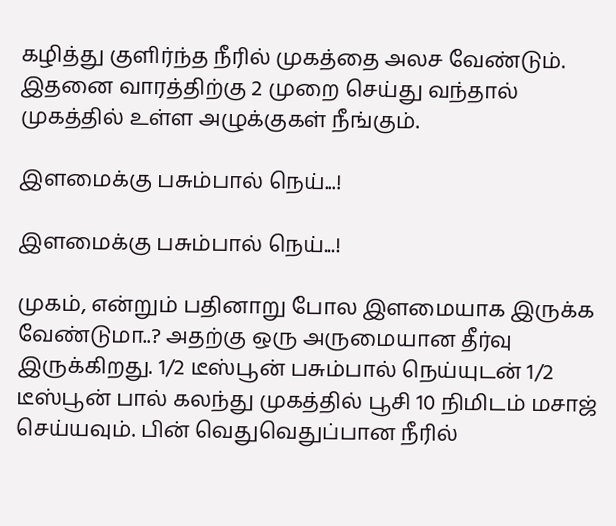கழித்து குளிர்ந்த நீரில் முகத்தை அலச வேண்டும். இதனை வாரத்திற்கு 2 முறை செய்து வந்தால் முகத்தில் உள்ள அழுக்குகள் நீங்கும்.

இளமைக்கு பசும்பால் நெய்...!

இளமைக்கு பசும்பால் நெய்...!

முகம், என்றும் பதினாறு போல இளமையாக இருக்க வேண்டுமா..? அதற்கு ஒரு அருமையான தீர்வு இருக்கிறது. 1/2 டீஸ்பூன் பசும்பால் நெய்யுடன் 1/2 டீஸ்பூன் பால் கலந்து முகத்தில் பூசி 10 நிமிடம் மசாஜ் செய்யவும். பின் வெதுவெதுப்பான நீரில்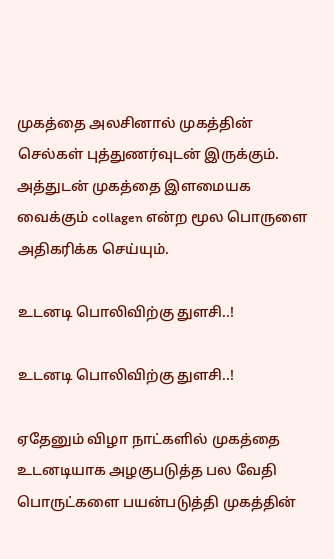முகத்தை அலசினால் முகத்தின் செல்கள் புத்துணர்வுடன் இருக்கும். அத்துடன் முகத்தை இளமையக வைக்கும் collagen என்ற மூல பொருளை அதிகரிக்க செய்யும்.

உடனடி பொலிவிற்கு துளசி..!

உடனடி பொலிவிற்கு துளசி..!

ஏதேனும் விழா நாட்களில் முகத்தை உடனடியாக அழகுபடுத்த பல வேதி பொருட்களை பயன்படுத்தி முகத்தின்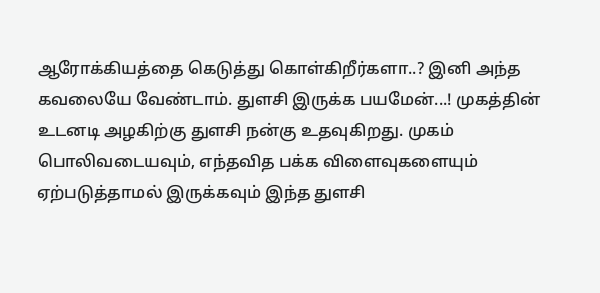ஆரோக்கியத்தை கெடுத்து கொள்கிறீர்களா..? இனி அந்த கவலையே வேண்டாம். துளசி இருக்க பயமேன்...! முகத்தின் உடனடி அழகிற்கு துளசி நன்கு உதவுகிறது. முகம் பொலிவடையவும், எந்தவித பக்க விளைவுகளையும் ஏற்படுத்தாமல் இருக்கவும் இந்த துளசி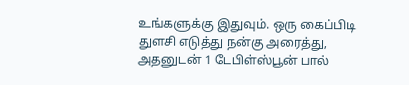உங்களுக்கு இதுவும். ஒரு கைப்பிடி துளசி எடுத்து நன்கு அரைத்து, அதனுடன் 1 டேபிள்ஸ்பூன் பால்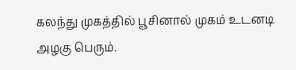கலந்து முகத்தில் பூசினால் முகம் உடனடி அழகு பெரும்.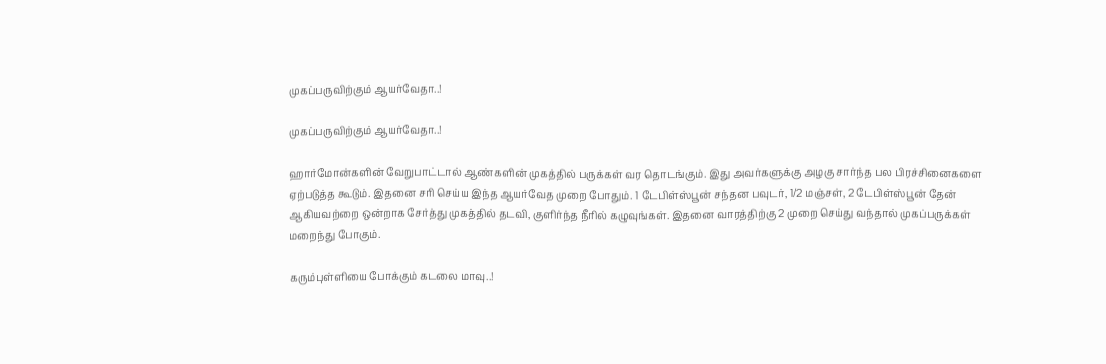முகப்பருவிற்கும் ஆயர்வேதா..!

முகப்பருவிற்கும் ஆயர்வேதா..!

ஹார்மோன்களின் வேறுபாட்டால் ஆண்களின் முகத்தில் பருக்கள் வர தொடங்கும். இது அவர்களுக்கு அழகு சார்ந்த பல பிரச்சினைகளை ஏற்படுத்த கூடும். இதனை சரி செய்ய இந்த ஆயர்வேத முறை போதும். 1 டேபிள்ஸ்பூன் சந்தன பவுடர், 1/2 மஞ்சள், 2 டேபிள்ஸ்பூன் தேன் ஆகியவற்றை ஒன்றாக சேர்த்து முகத்தில் தடவி, குளிர்ந்த நீரில் கழுவுங்கள். இதனை வாரத்திற்கு 2 முறை செய்து வந்தால் முகப்பருக்கள் மறைந்து போகும்.

கரும்புள்ளியை போக்கும் கடலை மாவு..!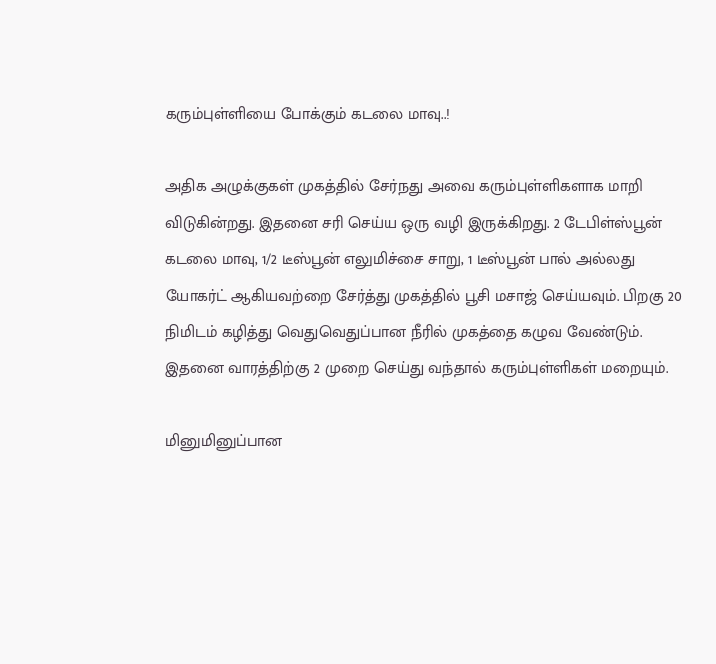கரும்புள்ளியை போக்கும் கடலை மாவு..!

அதிக அழுக்குகள் முகத்தில் சேர்நது அவை கரும்புள்ளிகளாக மாறி விடுகின்றது. இதனை சரி செய்ய ஒரு வழி இருக்கிறது. 2 டேபிள்ஸ்பூன் கடலை மாவு, 1/2 டீஸ்பூன் எலுமிச்சை சாறு, 1 டீஸ்பூன் பால் அல்லது யோகர்ட் ஆகியவற்றை சேர்த்து முகத்தில் பூசி மசாஜ் செய்யவும். பிறகு 20 நிமிடம் கழித்து வெதுவெதுப்பான நீரில் முகத்தை கழுவ வேண்டும். இதனை வாரத்திற்கு 2 முறை செய்து வந்தால் கரும்புள்ளிகள் மறையும்.

மினுமினுப்பான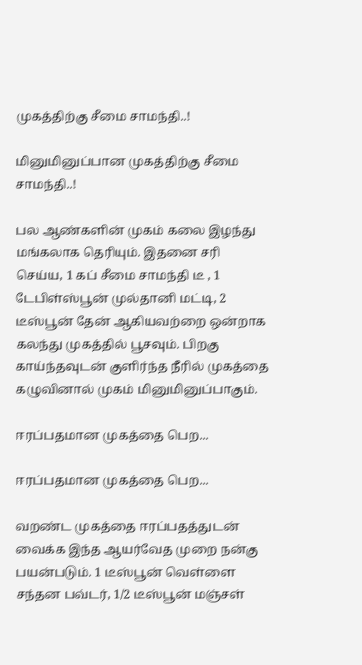முகத்திற்கு சீமை சாமந்தி..!

மினுமினுப்பான முகத்திற்கு சீமை சாமந்தி..!

பல ஆண்களின் முகம் கலை இழந்து மங்கலாக தெரியும். இதனை சரி செய்ய, 1 கப் சீமை சாமந்தி டீ , 1 டேபிள்ஸ்பூன் முல்தானி மட்டி, 2 டீஸ்பூன் தேன் ஆகியவற்றை ஒன்றாக கலந்து முகத்தில் பூசவும். பிறகு காய்ந்தவுடன் குளிர்ந்த நீரில் முகத்தை கழுவினால் முகம் மினுமினுப்பாகும்.

ஈரப்பதமான முகத்தை பெற...

ஈரப்பதமான முகத்தை பெற...

வறண்ட முகத்தை ஈரப்பதத்துடன் வைக்க இந்த ஆயர்வேத முறை நன்கு பயன்படும். 1 டீஸ்பூன் வெள்ளை சந்தன பவ்டர், 1/2 டீஸ்பூன் மஞ்சள்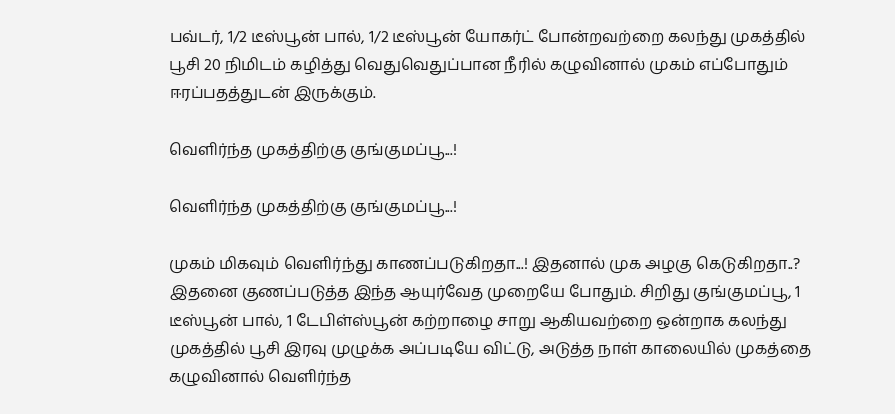பவ்டர், 1/2 டீஸ்பூன் பால், 1/2 டீஸ்பூன் யோகர்ட் போன்றவற்றை கலந்து முகத்தில் பூசி 20 நிமிடம் கழித்து வெதுவெதுப்பான நீரில் கழுவினால் முகம் எப்போதும் ஈரப்பதத்துடன் இருக்கும்.

வெளிர்ந்த முகத்திற்கு குங்குமப்பூ...!

வெளிர்ந்த முகத்திற்கு குங்குமப்பூ...!

முகம் மிகவும் வெளிர்ந்து காணப்படுகிறதா...! இதனால் முக அழகு கெடுகிறதா..? இதனை குணப்படுத்த இந்த ஆயுர்வேத முறையே போதும். சிறிது குங்குமப்பூ, 1 டீஸ்பூன் பால், 1 டேபிள்ஸ்பூன் கற்றாழை சாறு ஆகியவற்றை ஒன்றாக கலந்து முகத்தில் பூசி இரவு முழுக்க அப்படியே விட்டு, அடுத்த நாள் காலையில் முகத்தை கழுவினால் வெளிர்ந்த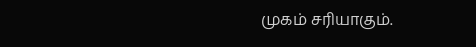முகம் சரியாகும்.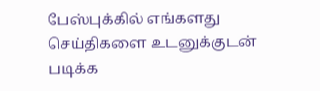பேஸ்புக்கில் எங்களது செய்திகளை உடனுக்குடன் படிக்க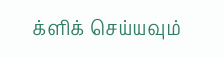க்ளிக் செய்யவும்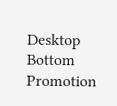Desktop Bottom Promotion